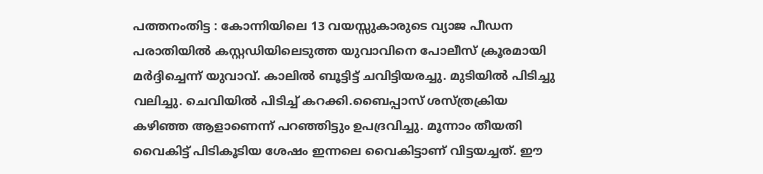പത്തനംതിട്ട : കോന്നിയിലെ 13 വയസ്സുകാരുടെ വ്യാജ പീഡന പരാതിയിൽ കസ്റ്റഡിയിലെടുത്ത യുവാവിനെ പോലീസ് ക്രൂരമായി മർദ്ദിച്ചെന്ന് യുവാവ്. കാലിൽ ബൂട്ടിട്ട് ചവിട്ടിയരച്ചു. മുടിയിൽ പിടിച്ചു വലിച്ചു. ചെവിയിൽ പിടിച്ച് കറക്കി.ബൈപ്പാസ് ശസ്ത്രക്രിയ കഴിഞ്ഞ ആളാണെന്ന് പറഞ്ഞിട്ടും ഉപദ്രവിച്ചു. മൂന്നാം തീയതി വൈകിട്ട് പിടികൂടിയ ശേഷം ഇന്നലെ വൈകിട്ടാണ് വിട്ടയച്ചത്. ഈ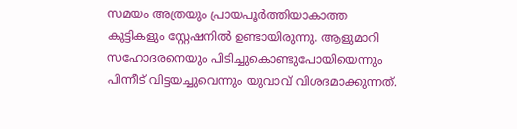സമയം അത്രയും പ്രായപൂർത്തിയാകാത്ത കുട്ടികളും സ്റ്റേഷനിൽ ഉണ്ടായിരുന്നു. ആളുമാറി സഹോദരനെയും പിടിച്ചുകൊണ്ടുപോയിയെന്നും പിന്നീട് വിട്ടയച്ചുവെന്നും യുവാവ് വിശദമാക്കുന്നത്.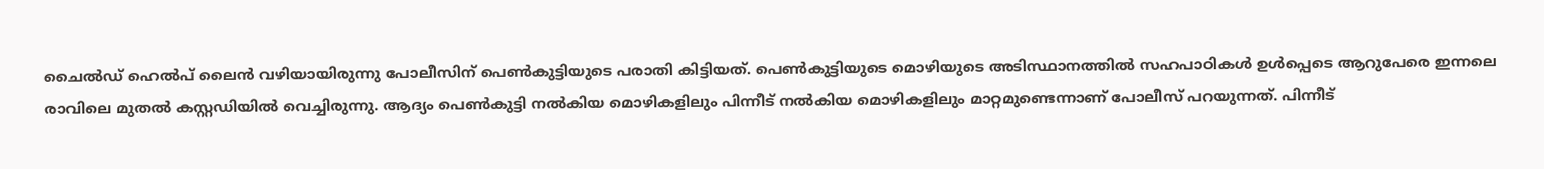ചൈൽഡ് ഹെൽപ് ലൈൻ വഴിയായിരുന്നു പോലീസിന് പെൺകുട്ടിയുടെ പരാതി കിട്ടിയത്. പെൺകുട്ടിയുടെ മൊഴിയുടെ അടിസ്ഥാനത്തിൽ സഹപാഠികൾ ഉൾപ്പെടെ ആറുപേരെ ഇന്നലെ രാവിലെ മുതൽ കസ്റ്റഡിയിൽ വെച്ചിരുന്നു. ആദ്യം പെൺകുട്ടി നൽകിയ മൊഴികളിലും പിന്നീട് നൽകിയ മൊഴികളിലും മാറ്റമുണ്ടെന്നാണ് പോലീസ് പറയുന്നത്. പിന്നീട്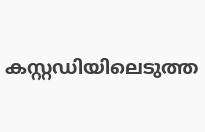കസ്റ്റഡിയിലെടുത്ത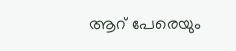ആറ് പേരെയും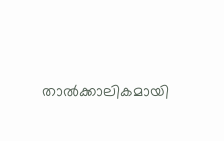താൽക്കാലികമായി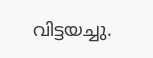വിട്ടയച്ചു.